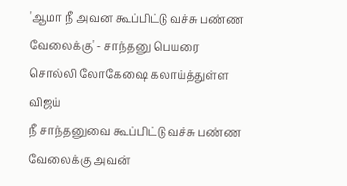'ஆமா நீ அவன கூப்பிட்டு வச்சு பண்ண வேலைக்கு' - சாந்தனு பெயரை சொல்லி லோகேஷை கலாய்த்துள்ள விஜய்
நீ சாந்தனுவை கூப்பிட்டு வச்சு பண்ண வேலைக்கு அவன்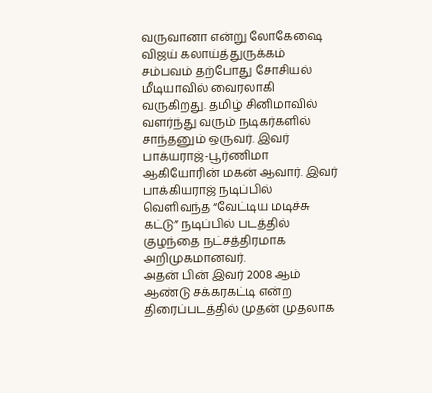வருவானா என்று லோகேஷை விஜய் கலாய்த்துருக்கம் சம்பவம் தற்போது சோசியல் மீடியாவில் வைரலாகி வருகிறது. தமிழ் சினிமாவில் வளர்ந்து வரும் நடிகர்களில் சாந்தனும் ஒருவர். இவர் பாக்யராஜ்-பூர்ணிமா ஆகியோரின் மகன் ஆவார். இவர் பாக்கியராஜ் நடிப்பில் வெளிவந்த “வேட்டிய மடிச்சு கட்டு” நடிப்பில் படத்தில் குழந்தை நட்சத்திரமாக அறிமுகமானவர்.
அதன் பின் இவர் 2008 ஆம் ஆண்டு சக்கரகட்டி என்ற திரைப்படத்தில் முதன் முதலாக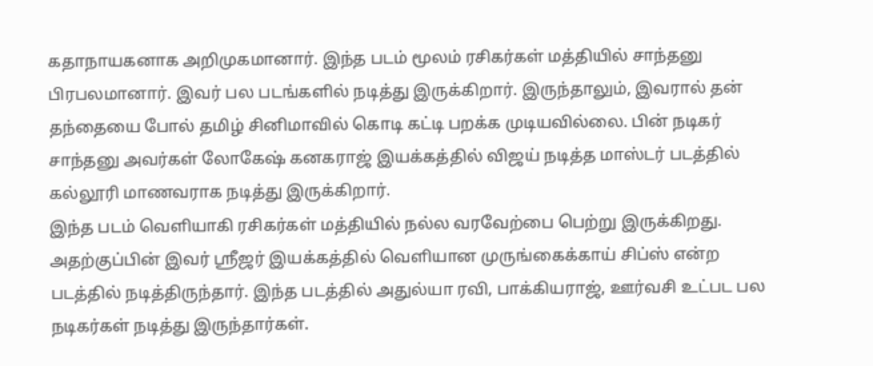கதாநாயகனாக அறிமுகமானார். இந்த படம் மூலம் ரசிகர்கள் மத்தியில் சாந்தனு பிரபலமானார். இவர் பல படங்களில் நடித்து இருக்கிறார். இருந்தாலும், இவரால் தன் தந்தையை போல் தமிழ் சினிமாவில் கொடி கட்டி பறக்க முடியவில்லை. பின் நடிகர் சாந்தனு அவர்கள் லோகேஷ் கனகராஜ் இயக்கத்தில் விஜய் நடித்த மாஸ்டர் படத்தில் கல்லூரி மாணவராக நடித்து இருக்கிறார்.
இந்த படம் வெளியாகி ரசிகர்கள் மத்தியில் நல்ல வரவேற்பை பெற்று இருக்கிறது. அதற்குப்பின் இவர் ஸ்ரீஜர் இயக்கத்தில் வெளியான முருங்கைக்காய் சிப்ஸ் என்ற படத்தில் நடித்திருந்தார். இந்த படத்தில் அதுல்யா ரவி, பாக்கியராஜ், ஊர்வசி உட்பட பல நடிகர்கள் நடித்து இருந்தார்கள்.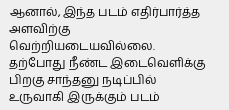ஆனால், இந்த படம் எதிர்பார்த்த அளவிற்கு வெற்றியடையவில்லை. தற்போது நீண்ட இடைவெளிக்கு பிறகு சாந்தனு நடிப்பில் உருவாகி இருக்கும் படம்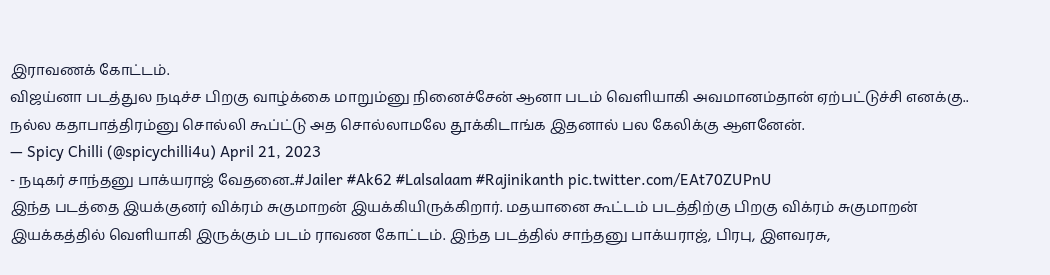இராவணக் கோட்டம்.
விஜய்னா படத்துல நடிச்ச பிறகு வாழ்க்கை மாறும்னு நினைச்சேன் ஆனா படம் வெளியாகி அவமானம்தான் ஏற்பட்டுச்சி எனக்கு.. நல்ல கதாபாத்திரம்னு சொல்லி கூப்ட்டு அத சொல்லாமலே தூக்கிடாங்க இதனால் பல கேலிக்கு ஆளனேன்.
— Spicy Chilli (@spicychilli4u) April 21, 2023
- நடிகர் சாந்தனு பாக்யராஜ் வேதனை..#Jailer #Ak62 #Lalsalaam #Rajinikanth pic.twitter.com/EAt70ZUPnU
இந்த படத்தை இயக்குனர் விக்ரம் சுகுமாறன் இயக்கியிருக்கிறார். மதயானை கூட்டம் படத்திற்கு பிறகு விக்ரம் சுகுமாறன் இயக்கத்தில் வெளியாகி இருக்கும் படம் ராவண கோட்டம். இந்த படத்தில் சாந்தனு பாக்யராஜ், பிரபு, இளவரசு,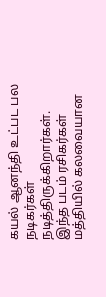கயல் ஆனந்தி உட்பட பல நடிகர்கள் நடித்திருக்கிறார்கள். இந்த படம் ரசிகர்கள் மத்தியில் கலவையான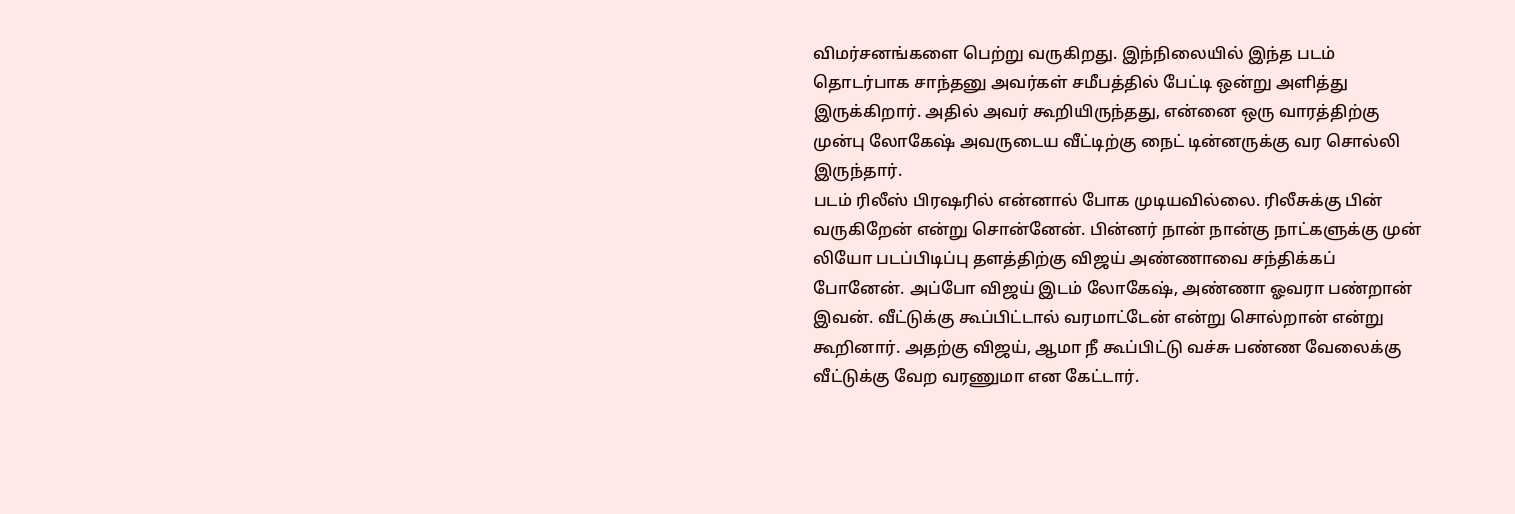விமர்சனங்களை பெற்று வருகிறது. இந்நிலையில் இந்த படம் தொடர்பாக சாந்தனு அவர்கள் சமீபத்தில் பேட்டி ஒன்று அளித்து இருக்கிறார். அதில் அவர் கூறியிருந்தது, என்னை ஒரு வாரத்திற்கு முன்பு லோகேஷ் அவருடைய வீட்டிற்கு நைட் டின்னருக்கு வர சொல்லி இருந்தார்.
படம் ரிலீஸ் பிரஷரில் என்னால் போக முடியவில்லை. ரிலீசுக்கு பின் வருகிறேன் என்று சொன்னேன். பின்னர் நான் நான்கு நாட்களுக்கு முன் லியோ படப்பிடிப்பு தளத்திற்கு விஜய் அண்ணாவை சந்திக்கப் போனேன். அப்போ விஜய் இடம் லோகேஷ், அண்ணா ஓவரா பண்றான் இவன். வீட்டுக்கு கூப்பிட்டால் வரமாட்டேன் என்று சொல்றான் என்று கூறினார். அதற்கு விஜய், ஆமா நீ கூப்பிட்டு வச்சு பண்ண வேலைக்கு வீட்டுக்கு வேற வரணுமா என கேட்டார்.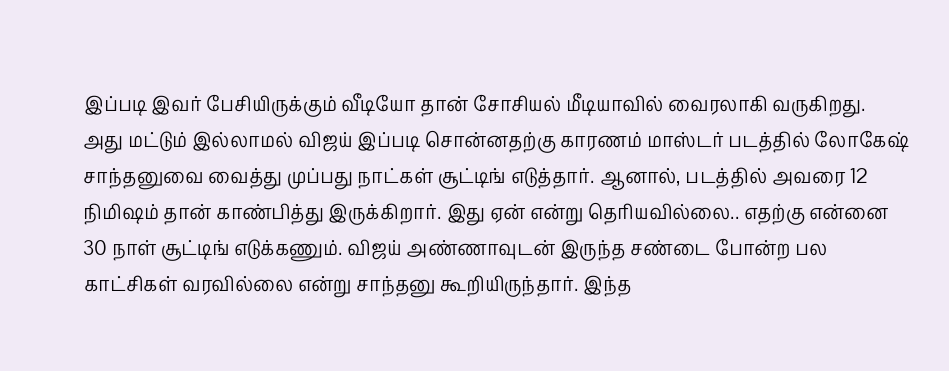இப்படி இவர் பேசியிருக்கும் வீடியோ தான் சோசியல் மீடியாவில் வைரலாகி வருகிறது.
அது மட்டும் இல்லாமல் விஜய் இப்படி சொன்னதற்கு காரணம் மாஸ்டர் படத்தில் லோகேஷ் சாந்தனுவை வைத்து முப்பது நாட்கள் சூட்டிங் எடுத்தார். ஆனால், படத்தில் அவரை 12 நிமிஷம் தான் காண்பித்து இருக்கிறார். இது ஏன் என்று தெரியவில்லை.. எதற்கு என்னை 30 நாள் சூட்டிங் எடுக்கணும். விஜய் அண்ணாவுடன் இருந்த சண்டை போன்ற பல காட்சிகள் வரவில்லை என்று சாந்தனு கூறியிருந்தார். இந்த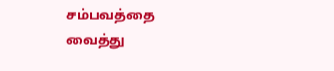சம்பவத்தை வைத்து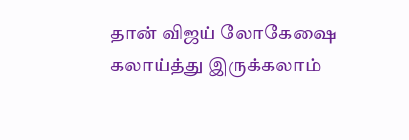தான் விஜய் லோகேஷை கலாய்த்து இருக்கலாம்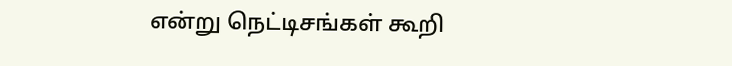என்று நெட்டிசங்கள் கூறி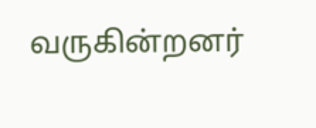வருகின்றனர்